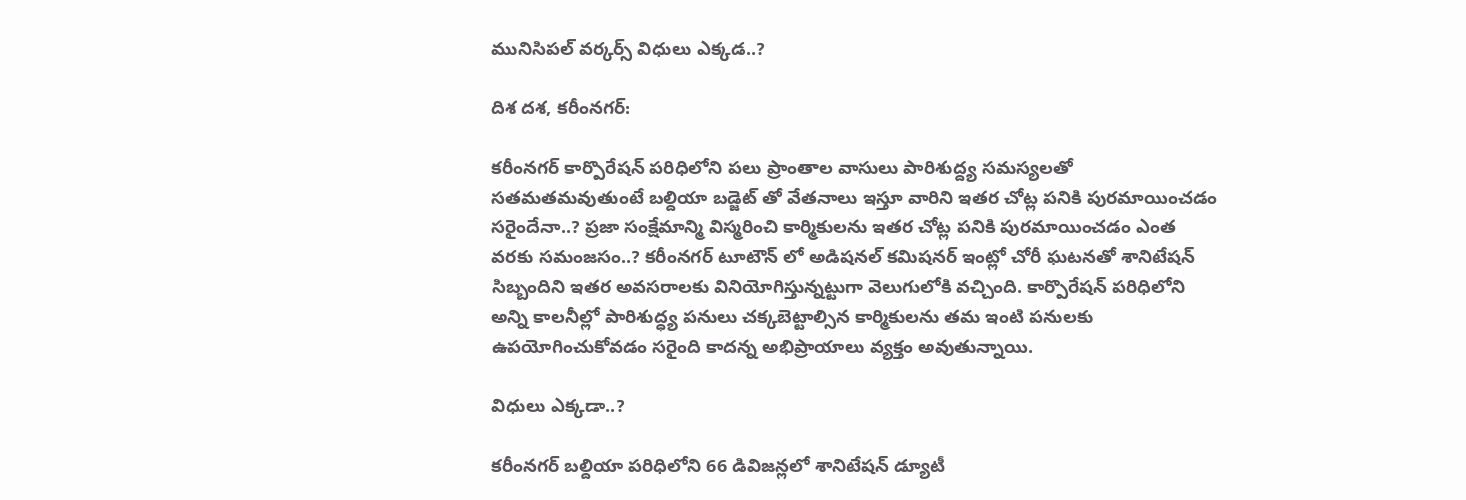మునిసిపల్ వర్కర్స్ విధులు ఎక్కడ..?

దిశ దశ, కరీంనగర్:

కరీంనగర్ కార్పొరేషన్ పరిధిలోని పలు ప్రాంతాల వాసులు పారిశుద్ద్య సమస్యలతో సతమతమవుతుంటే బల్దియా బడ్జెట్ తో వేతనాలు ఇస్తూ వారిని ఇతర చోట్ల పనికి పురమాయించడం సరైందేనా..? ప్రజా సంక్షేమాన్మి విస్మరించి కార్మికులను ఇతర చోట్ల పనికి పురమాయించడం ఎంత వరకు సమంజసం..? కరీంనగర్ టూటౌన్ లో అడిషనల్ కమిషనర్ ఇంట్లో చోరీ ఘటనతో శానిటేషన్ సిబ్బందిని ఇతర అవసరాలకు వినియోగిస్తున్నట్టుగా వెలుగులోకి వచ్చింది. కార్పొరేషన్ పరిధిలోని అన్ని కాలనీల్లో పారిశుద్ధ్య పనులు చక్కబెట్టాల్సిన కార్మికులను తమ ఇంటి పనులకు ఉపయోగించుకోవడం సరైంది కాదన్న అభిప్రాయాలు వ్యక్తం అవుతున్నాయి.

విధులు ఎక్కడా..?

కరీంనగర్ బల్దియా పరిధిలోని 66 డివిజన్లలో శానిటేషన్ డ్యూటీ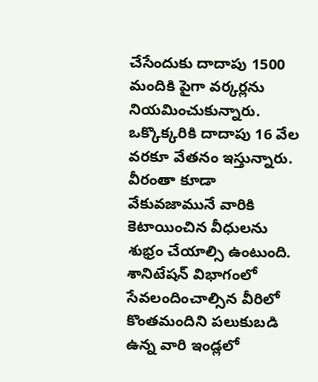చేసేందుకు దాదాపు 1500 మందికి పైగా వర్కర్లను నియమించుకున్నారు. ఒక్కొక్కరికి దాదాపు 16 వేల వరకూ వేతనం ఇస్తున్నారు. వీరంతా కూడా వేకువజామునే వారికి కెటాయించిన వీధులను శుభ్రం చేయాల్సి ఉంటుంది. శానిటేషన్ విభాగంలో సేవలందించాల్సిన వీరిలో కొంతమందిని పలుకుబడి ఉన్న వారి ఇండ్లలో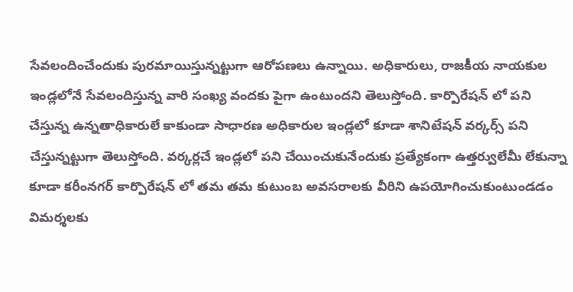సేవలందించేందుకు పురమాయిస్తున్నట్టుగా ఆరోపణలు ఉన్నాయి. అధికారులు, రాజకీయ నాయకుల ఇండ్లలోనే సేవలందిస్తున్న వారి సంఖ్య వందకు పైగా ఉంటుందని తెలుస్తోంది. కార్పొరేషన్ లో పని చేస్తున్న ఉన్నతాధికారులే కాకుండా సాధారణ అధికారుల ఇండ్లలో కూడా శానిటేషన్ వర్కర్స్ పని చేస్తున్నట్టుగా తెలుస్తోంది. వర్కర్లచే ఇండ్లలో పని చేయించుకునేందుకు ప్రత్యేకంగా ఉత్తర్వులేమీ లేకున్నా కూడా కరీంనగర్ కార్పొరేషన్ లో తమ తమ కుటుంబ అవసరాలకు వీరిని ఉపయోగించుకుంటుండడం విమర్శలకు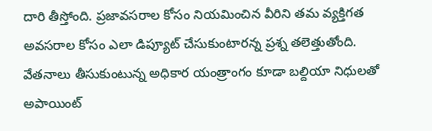దారి తీస్తోంది. ప్రజావసరాల కోసం నియమించిన వీరిని తమ వ్యక్తిగత అవసరాల కోసం ఎలా డిప్యూట్ చేసుకుంటారన్న ప్రశ్న తలెత్తుతోంది. వేతనాలు తీసుకుంటున్న అధికార యంత్రాంగం కూడా బల్దియా నిధులతో అపాయింట్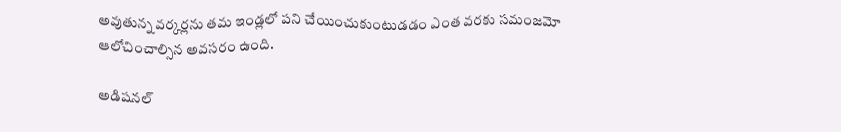అవుతున్న వర్కర్లను తమ ఇండ్లలో పని చేయించుకుంటుడడం ఎంత వరకు సమంజమో ఆలోచించాల్సిన అవసరం ఉంది.

అడిషనల్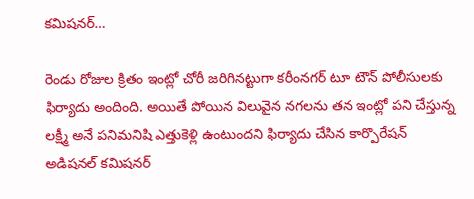కమిషనర్…

రెండు రోజుల క్రితం ఇంట్లో చోరీ జరిగినట్టుగా కరీంనగర్ టూ టౌన్ పోలీసులకు ఫిర్యాదు అందింది. అయితే పోయిన విలువైన నగలను తన ఇంట్లో పని చేస్తున్న లక్ష్మీ అనే పనిమనిషి ఎత్తుకెళ్లి ఉంటుందని ఫిర్యాదు చేసిన కార్పొరేషన్ అడిషనల్ కమిషనర్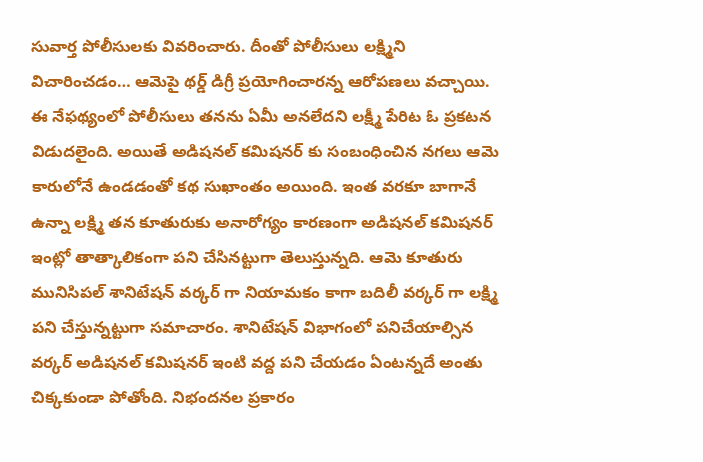సువార్త పోలీసులకు వివరించారు. దీంతో పోలీసులు లక్ష్మిని విచారించడం… ఆమెపై థర్డ్ డిగ్రీ ప్రయోగించారన్న ఆరోపణలు వచ్చాయి. ఈ నేఫథ్యంలో పోలీసులు తనను ఏమీ అనలేదని లక్ష్మీ పేరిట ఓ ప్రకటన విడుదలైంది. అయితే అడిషనల్ కమిషనర్ కు సంబంధించిన నగలు ఆమె కారులోనే ఉండడంతో కథ సుఖాంతం అయింది. ఇంత వరకూ బాగానే ఉన్నా లక్ష్మి తన కూతురుకు అనారోగ్యం కారణంగా అడిషనల్ కమిషనర్ ఇంట్లో తాత్కాలికంగా పని చేసినట్టుగా తెలుస్తున్నది. ఆమె కూతురు మునిసిపల్ శానిటేషన్ వర్కర్ గా నియామకం కాగా బదిలీ వర్కర్ గా లక్ష్మి పని చేస్తున్నట్టుగా సమాచారం. శానిటేషన్ విభాగంలో పనిచేయాల్సిన వర్కర్ అడిషనల్ కమిషనర్ ఇంటి వద్ద పని చేయడం ఏంటన్నదే అంతు చిక్కకుండా పోతోంది. నిభందనల ప్రకారం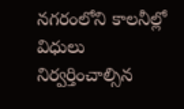నగరంలోని కాలనీల్లో విధులు నిర్వర్తించాల్సిన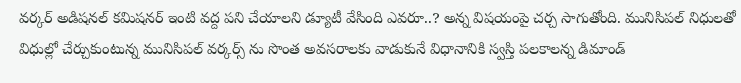వర్కర్ అడిషనల్ కమిషనర్ ఇంటి వద్ద పని చేయాలని డ్యూటీ వేసింది ఎవరూ..? అన్న విషయంపై చర్చ సాగుతోంది. మునిసిపల్ నిధులతో విధుల్లో చేర్చుకుంటున్న మునిసిపల్ వర్కర్స్ ను సొంత అవసరాలకు వాడుకునే విధానానికి స్వస్తి పలకాలన్న డిమాండ్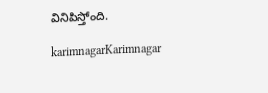వినిపిస్తోంది.

karimnagarKarimnagar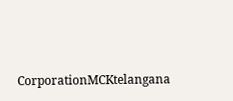CorporationMCKtelangana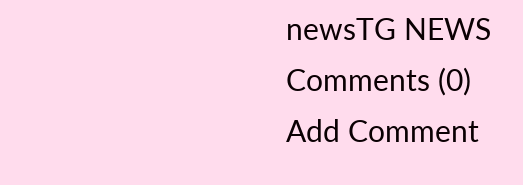newsTG NEWS
Comments (0)
Add Comment